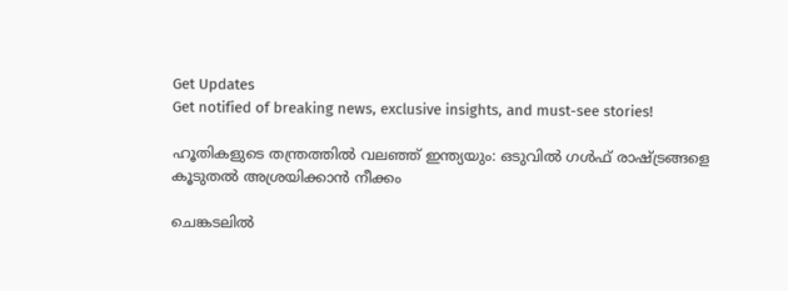Get Updates
Get notified of breaking news, exclusive insights, and must-see stories!

ഹൂതികളുടെ തന്ത്രത്തില്‍ വലഞ്ഞ് ഇന്ത്യയും: ഒടുവില്‍ ഗള്‍ഫ് രാഷ്ട്രങ്ങളെ കൂടുതല്‍ അശ്രയിക്കാന്‍ നീക്കം

ചെങ്കടലില്‍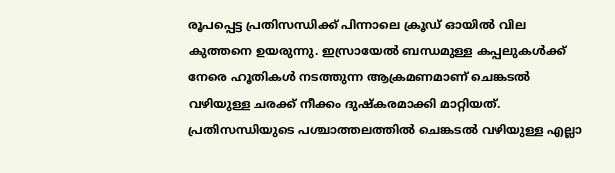രൂപപ്പെട്ട പ്രതിസന്ധിക്ക് പിന്നാലെ ക്രൂഡ് ഓയില്‍ വില കുത്തനെ ഉയരുന്നു. ഇസ്രായേൽ ബന്ധമുള്ള കപ്പലുകൾക്ക് നേരെ ഹൂതികൾ നടത്തുന്ന ആക്രമണമാണ് ചെങ്കടല്‍ വഴിയുള്ള ചരക്ക് നീക്കം ദുഷ്കരമാക്കി മാറ്റിയത്. പ്രതിസന്ധിയുടെ പശ്ചാത്തലത്തില്‍ ചെങ്കടല്‍ വഴിയുള്ള എല്ലാ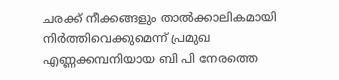ചരക്ക് നീക്കങ്ങളും താല്‍ക്കാലികമായി നിർത്തിവെക്കുമെന്ന് പ്രമുഖ എണ്ണക്കമ്പനിയായ ബി പി നേരത്തെ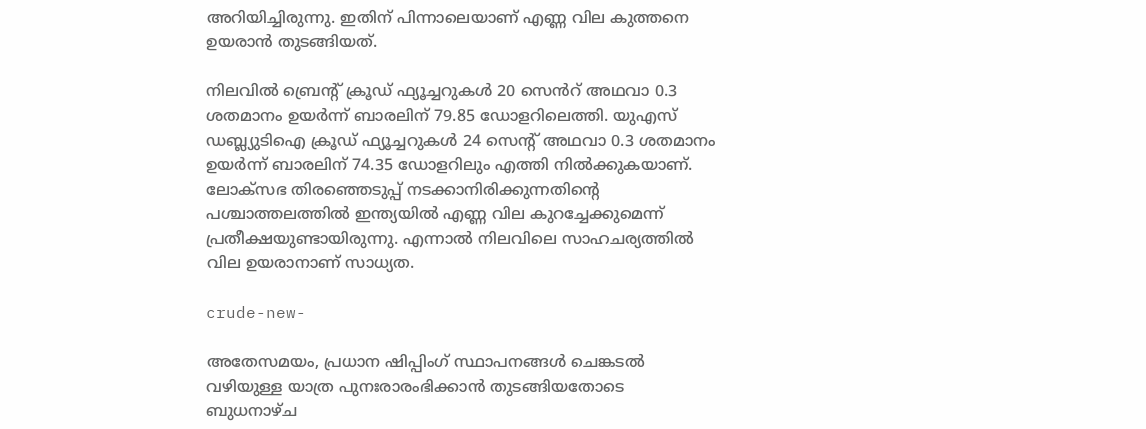അറിയിച്ചിരുന്നു. ഇതിന് പിന്നാലെയാണ് എണ്ണ വില കുത്തനെ ഉയരാന്‍ തുടങ്ങിയത്.

നിലവില്‍ ബ്രെന്റ് ക്രൂഡ് ഫ്യൂച്ചറുകൾ 20 സെൻറ് അഥവാ 0.3 ശതമാനം ഉയർന്ന് ബാരലിന് 79.85 ഡോളറിലെത്തി. യുഎസ് ഡബ്ല്യുടിഐ ക്രൂഡ് ഫ്യൂച്ചറുകൾ 24 സെന്റ് അഥവാ 0.3 ശതമാനം ഉയർന്ന് ബാരലിന് 74.35 ഡോളറിലും എത്തി നില്‍ക്കുകയാണ്. ലോക്സഭ തിരഞ്ഞെടുപ്പ് നടക്കാനിരിക്കുന്നതിന്റെ പശ്ചാത്തലത്തില്‍ ഇന്ത്യയില്‍ എണ്ണ വില കുറച്ചേക്കുമെന്ന് പ്രതീക്ഷയുണ്ടായിരുന്നു. എന്നാല്‍ നിലവിലെ സാഹചര്യത്തില്‍ വില ഉയരാനാണ് സാധ്യത.

crude-new-

അതേസമയം, പ്രധാന ഷിപ്പിംഗ് സ്ഥാപനങ്ങൾ ചെങ്കടല്‍ വഴിയുള്ള യാത്ര പുനഃരാരംഭിക്കാന്‍ തുടങ്ങിയതോടെ ബുധനാഴ്ച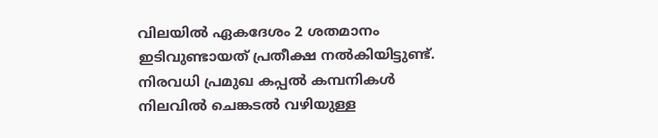വിലയിൽ ഏകദേശം 2 ശതമാനം ഇടിവുണ്ടായത് പ്രതീക്ഷ നല്‍കിയിട്ടുണ്ട്. നിരവധി പ്രമുഖ കപ്പല്‍ കമ്പനികള്‍ നിലവില്‍ ചെങ്കടല്‍ വഴിയുള്ള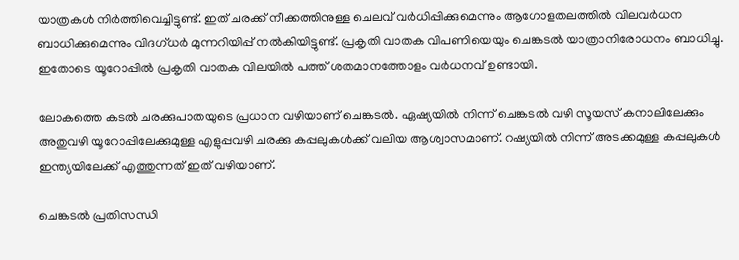യാത്രകള്‍ നിർത്തിവെച്ചിട്ടുണ്ട്. ഇത് ചരക്ക് നീക്കത്തിനുള്ള ചെലവ് വർധിപ്പിക്കുമെന്നും ആഗോളതലത്തിൽ വിലവർധന ബാധിക്കുമെന്നും വിദഗ്ധർ മുന്നറിയിപ്പ് നൽകിയിട്ടുണ്ട്. പ്രകൃതി വാതക വിപണിയെയും ചെങ്കടൽ യാത്രാനിരോധനം ബാധിച്ചു. ഇതോടെ യൂറോപ്പില്‍ പ്രകൃതി വാതക വിലയില്‍ പത്ത് ശതമാനത്തോളം വർധനവ് ഉണ്ടായി.

ലോകത്തെ കടല്‍ ചരക്കുപാതയുടെ പ്രധാന വഴിയാണ് ചെങ്കടല്‍. ഏഷ്യയില്‍ നിന്ന് ചെങ്കടല്‍ വഴി സൂയസ് കനാലിലേക്കും അതുവഴി യൂറോപ്പിലേക്കുമുള്ള എളുപ്പവഴി ചരക്കു കപ്പലുകള്‍ക്ക് വലിയ ആശ്വാസമാണ്. റഷ്യയില്‍ നിന്ന് അടക്കമുള്ള കപ്പലുകള്‍ ഇന്ത്യയിലേക്ക് എത്തുന്നത് ഇത് വഴിയാണ്.

ചെങ്കടല്‍ പ്രതിസന്ധി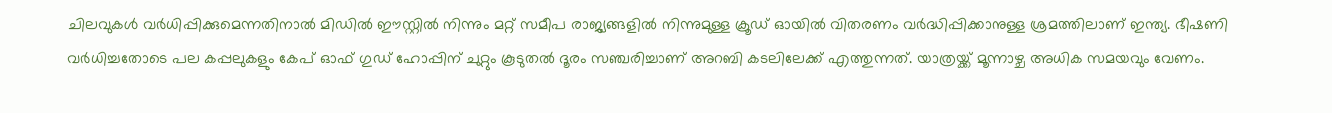ചിലവുകള്‍ വർധിപ്പിക്കുമെന്നതിനാല്‍ മിഡിൽ ഈസ്റ്റിൽ നിന്നും മറ്റ് സമീപ രാജ്യങ്ങളിൽ നിന്നുമുള്ള ക്രൂഡ് ഓയില്‍ വിതരണം വർദ്ധിപ്പിക്കാനുള്ള ശ്രമത്തിലാണ് ഇന്ത്യ. ഭീഷണി വർധിച്ചതോടെ പല കപ്പലുകളും കേപ് ഓഫ് ഗുഡ് ഹോപ്പിന് ചുറ്റും കൂടുതൽ ദൂരം സഞ്ചരിച്ചാണ് അറബി കടലിലേക്ക് എത്തുന്നത്. യാത്രയ്ക്ക് മൂന്നാഴ്ച അധിക സമയവും വേണം.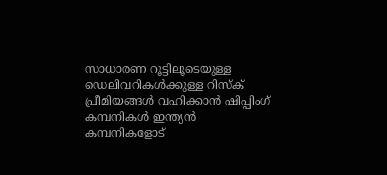സാധാരണ റൂട്ടിലൂടെയുള്ള ഡെലിവറികൾക്കുള്ള റിസ്ക് പ്രീമിയങ്ങൾ വഹിക്കാൻ ഷിപ്പിംഗ് കമ്പനികൾ ഇന്ത്യൻ കമ്പനികളോട്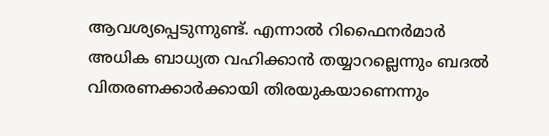ആവശ്യപ്പെടുന്നുണ്ട്. എന്നാല്‍ റിഫൈനർമാർ അധിക ബാധ്യത വഹിക്കാൻ തയ്യാറല്ലെന്നും ബദൽ വിതരണക്കാർക്കായി തിരയുകയാണെന്നും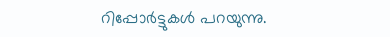റിപ്പോർട്ടുകള്‍ പറയുന്നു.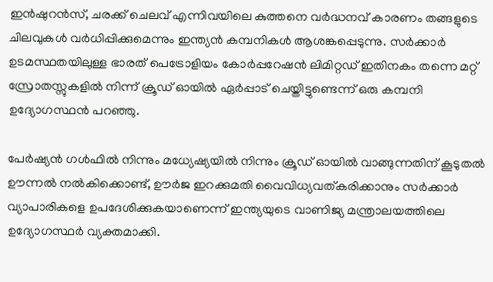ഇൻഷുറൻസ്, ചരക്ക് ചെലവ് എന്നിവയിലെ കുത്തനെ വർദ്ധനവ് കാരണം തങ്ങളുടെ ചിലവുകള്‍ വർധിപ്പിക്കുമെന്നും ഇന്ത്യന്‍ കമ്പനികള്‍ ആശങ്കപ്പെടുന്നു. സർക്കാർ ഉടമസ്ഥതയിലുള്ള ഭാരത് പെട്രോളിയം കോർപ്പറേഷൻ ലിമിറ്റഡ് ഇതിനകം തന്നെ മറ്റ് സ്രോതസ്സുകളിൽ നിന്ന് ക്രൂഡ് ഓയിൽ ഏർപ്പാട് ചെയ്തിട്ടുണ്ടെന്ന് ഒരു കമ്പനി ഉദ്യോഗസ്ഥൻ പറഞ്ഞു.

പേർഷ്യൻ ഗൾഫിൽ നിന്നും മധ്യേഷ്യയിൽ നിന്നും ക്രൂഡ് ഓയില്‍ വാങ്ങുന്നതിന് കൂടുതൽ ഊന്നൽ നൽകിക്കൊണ്ട്, ഊർജ ഇറക്കുമതി വൈവിധ്യവത്കരിക്കാനും സർക്കാർ വ്യാപാരികളെ ഉപദേശിക്കുകയാണെന്ന് ഇന്ത്യയുടെ വാണിജ്യ മന്ത്രാലയത്തിലെ ഉദ്യോഗസ്ഥർ വ്യക്തമാക്കി.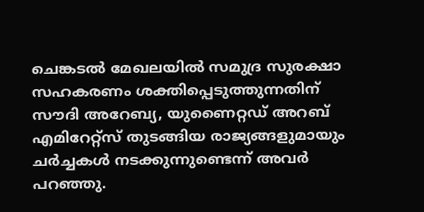ചെങ്കടൽ മേഖലയിൽ സമുദ്ര സുരക്ഷാ സഹകരണം ശക്തിപ്പെടുത്തുന്നതിന് സൗദി അറേബ്യ, യുണൈറ്റഡ് അറബ് എമിറേറ്റ്സ് തുടങ്ങിയ രാജ്യങ്ങളുമായും ചർച്ചകൾ നടക്കുന്നുണ്ടെന്ന് അവർ പറഞ്ഞു.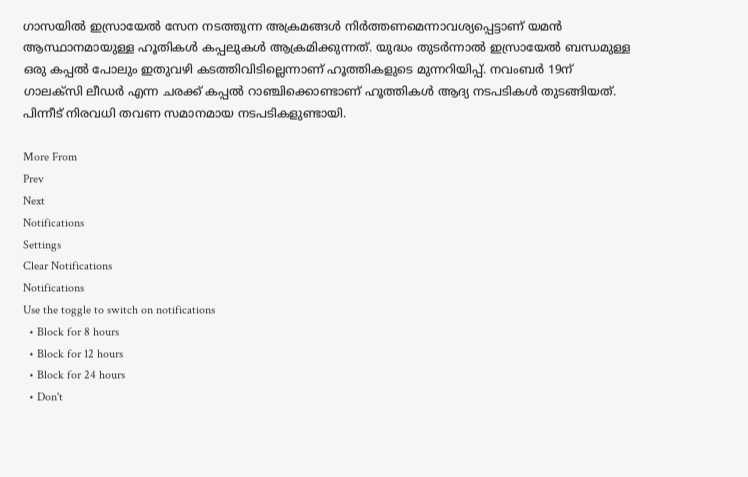ഗാസയില്‍ ഇസ്രായേല്‍ സേന നടത്തുന്ന അക്രമങ്ങള്‍ നിർത്തണമെന്നാവശ്യപ്പെട്ടാണ് യമൻ ആസ്ഥാനമായുള്ള ഹൂതികൾ കപ്പലുകൾ ആക്രമിക്കുന്നത്. യുദ്ധം തുടർന്നാൽ ഇസ്രായേൽ ബന്ധമുള്ള ഒരു കപ്പൽ പോലും ഇതുവഴി കടത്തിവിടില്ലെന്നാണ് ഹൂത്തികളുടെ മുന്നറിയിപ്പ്. നവംബർ 19ന് ഗാലക്‌സി ലീഡർ എന്ന ചരക്ക് കപ്പൽ റാഞ്ചിക്കൊണ്ടാണ് ഹൂത്തികള്‍ ആദ്യ നടപടികള്‍ തുടങ്ങിയത്. പിന്നീട് നിരവധി തവണ സമാനമായ നടപടികളുണ്ടായി.

More From
Prev
Next
Notifications
Settings
Clear Notifications
Notifications
Use the toggle to switch on notifications
  • Block for 8 hours
  • Block for 12 hours
  • Block for 24 hours
  • Don't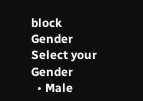block
Gender
Select your Gender
  • Male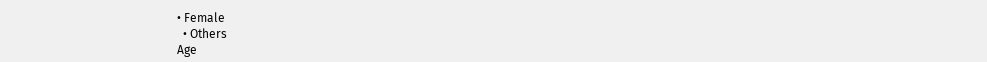• Female
  • Others
Age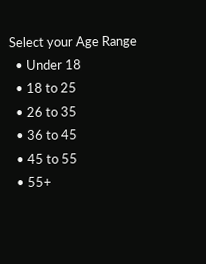Select your Age Range
  • Under 18
  • 18 to 25
  • 26 to 35
  • 36 to 45
  • 45 to 55
  • 55+